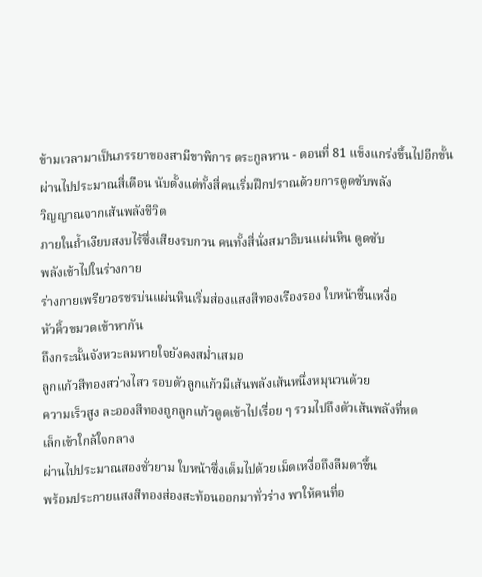ข้ามเวลามาเป็นภรรยาของสามีขาพิการ ตระกูลหาน - ตอนที่ 81 แข็งแกร่งขึ้นไปอีกขั้น
ผ่านไปประมาณสี่เดือน นับตั้งแต่ทั้งสี่คนเริ่มฝึกปราณด้วยการดูดซับพลัง
วิญญาณจากเส้นพลังชีวิต
ภายในถ้ำเงียบสงบไร้ซึ่งเสียงรบกวน คนทั้งสี่นั่งสมาธิบนแผ่นหิน ดูดซับ
พลังเข้าไปในร่างกาย
ร่างกายเพรียวอรชรบ่นแผ่นหินเริ่มส่องแสงสีทองเรืองรอง ใบหน้าชื้นเหงื่อ
หัวคิ้วขมวดเข้าหากัน
ถึงกระนั้นจังหวะลมหายใจยังคงสม่ำเสมอ
ลูกแก้วสีทองสว่างไสว รอบตัวลูกแก้วมีเส้นพลังเส้นหนึ่งหมุนวนด้วย
ความเร็วสูง ละอองสีทองถูกลูกแก้วดูดเข้าไปเรื่อย ๆ รวมไปถึงตัวเส้นพลังที่หด
เล็กเข้าใกล้ใจกลาง
ผ่านไปประมาณสองชั่วยาม ใบหน้าซึ่งเต็มไปด้วยเม็ดเหงื่อถึงลืมตาขึ้น
พร้อมประกายแสงสีทองส่องสะท้อนออกมาทั่วร่าง พาให้คนที่อ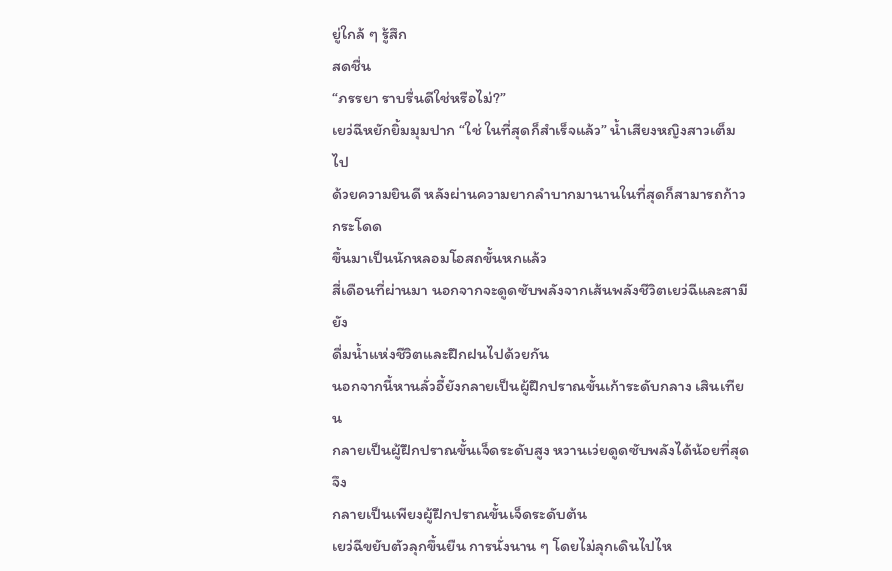ยู่ใกล้ ๆ รู้สึก
สดชื่น
“ภรรยา ราบรื่นดีใช่หรือไม่?”
เยว่ฉีหยักยิ้มมุมปาก “ใช่ ในที่สุดก็สำเร็จแล้ว” น้ำเสียงหญิงสาวเต็มไป
ด้วยความยินดี หลังผ่านความยากลำบากมานานในที่สุดก็สามารถก้าวกระโดด
ขึ้นมาเป็นนักหลอมโอสถขั้นหกแล้ว
สี่เดือนที่ผ่านมา นอกจากจะดูดซับพลังจากเส้นพลังชีวิตเยว่ฉีและสามียัง
ดื่มน้ำแห่งชีวิตและฝึกฝนไปด้วยกัน
นอกจากนี้หานลั่วอี้ยังกลายเป็นผู้ฝึกปราณขั้นเก้าระดับกลาง เสินเทียน
กลายเป็นผู้ฝึกปราณขั้นเจ็ดระดับสูง หวานเว่ยดูดซับพลังได้น้อยที่สุด จึง
กลายเป็นเพียงผู้ฝึกปราณขั้นเจ็ดระดับต้น
เยว่ฉีขยับตัวลุกขึ้นยืน การนั่งนาน ๆ โดยไม่ลุกเดินไปไห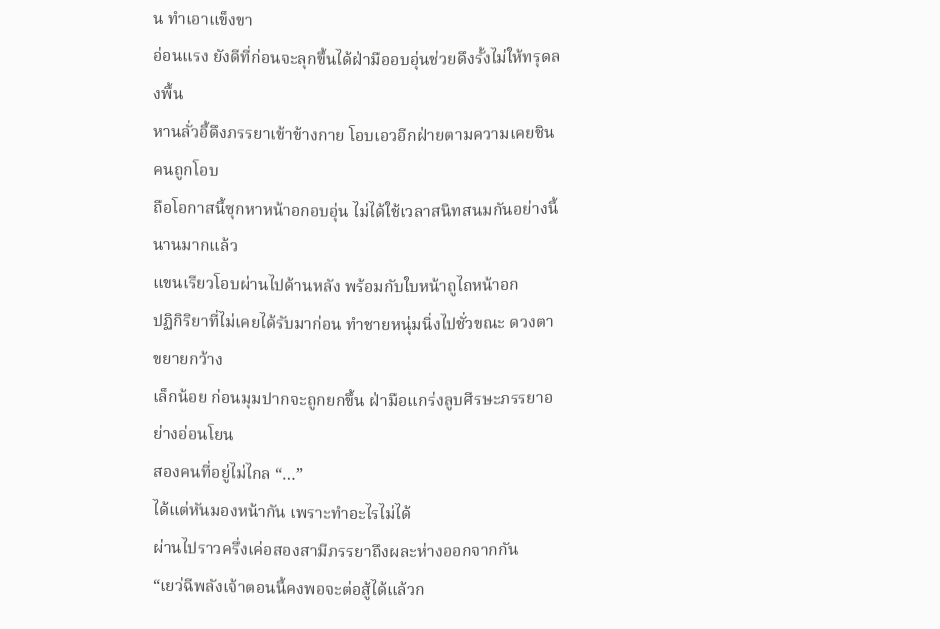น ทำเอาแข็งขา
อ่อนแรง ยังดีที่ก่อนจะลุกขึ้นได้ฝ่ามืออบอุ่นช่วยดึงรั้งไม่ให้ทรุดลงพื้น
หานลั่วอี้ดึงภรรยาเข้าข้างกาย โอบเอวอีกฝ่ายตามความเคยชิน คนถูกโอบ
ถือโอกาสนี้ซุกหาหน้าอกอบอุ่น ไม่ได้ใช้เวลาสนิทสนมกันอย่างนี้นานมากแล้ว
แขนเรียวโอบผ่านไปด้านหลัง พร้อมกับใบหน้าถูไถหน้าอก
ปฏิกิริยาที่ไม่เคยได้รับมาก่อน ทำชายหนุ่มนิ่งไปชั่วขณะ ดวงตาขยายกว้าง
เล็กน้อย ก่อนมุมปากจะถูกยกขึ้น ฝ่ามือแกร่งลูบศีรษะภรรยาอย่างอ่อนโยน
สองคนที่อยู่ไม่ไกล “…”
ได้แต่หันมองหน้ากัน เพราะทำอะไรไม่ได้
ผ่านไปราวครึ่งเค่อสองสามีภรรยาถึงผละห่างออกจากกัน
“เยว่ฉีพลังเจ้าตอนนี้คงพอจะต่อสู้ได้แล้วก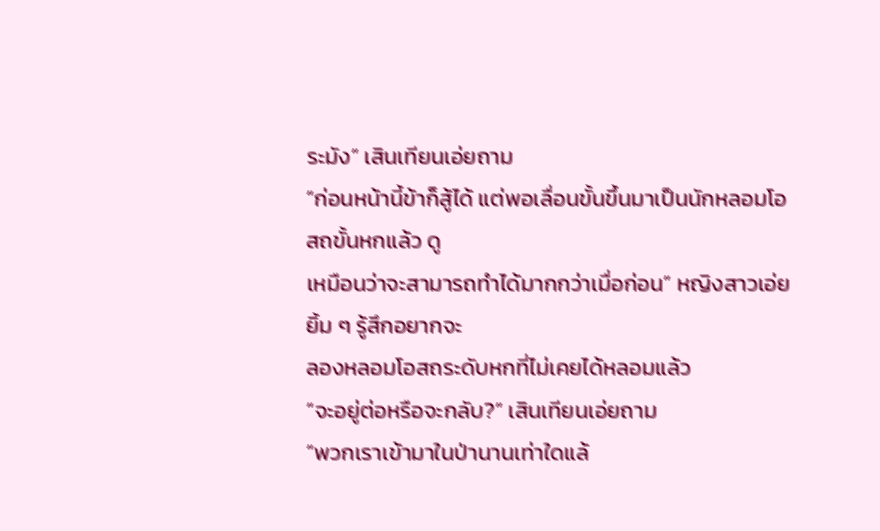ระมัง” เสินเทียนเอ่ยถาม
“ก่อนหน้านี้ข้าก็สู้ได้ แต่พอเลื่อนขั้นขึ้นมาเป็นนักหลอมโอสถขั้นหกแล้ว ดู
เหมือนว่าจะสามารถทำได้มากกว่าเมื่อก่อน” หญิงสาวเอ่ยยิ้ม ๆ รู้สึกอยากจะ
ลองหลอมโอสถระดับหกที่ไม่เคยได้หลอมแล้ว
“จะอยู่ต่อหรือจะกลับ?” เสินเทียนเอ่ยถาม
“พวกเราเข้ามาในป่านานเท่าใดแล้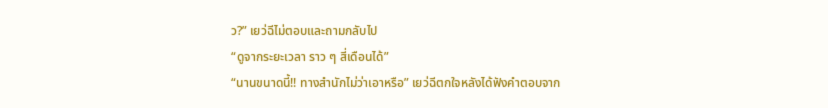ว?” เยว่ฉีไม่ตอบและถามกลับไป
“ดูจากระยะเวลา ราว ๆ สี่เดือนได้”
“นานขนาดนี้!! ทางสำนักไม่ว่าเอาหรือ” เยว่ฉีตกใจหลังได้ฟังคำตอบจาก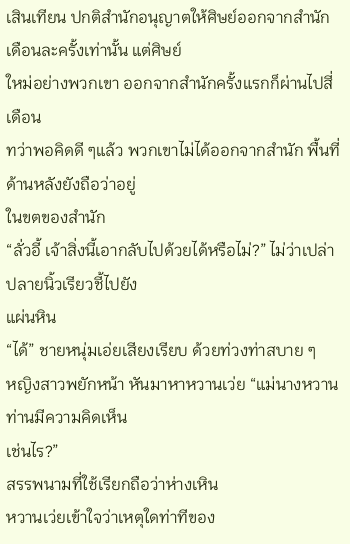เสินเทียน ปกติสำนักอนุญาตให้ศิษย์ออกจากสำนักเดือนละครั้งเท่านั้น แต่ศิษย์
ใหม่อย่างพวกเขา ออกจากสำนักครั้งแรกก็ผ่านไปสี่เดือน
ทว่าพอคิดดี ๆแล้ว พวกเขาไม่ได้ออกจากสำนัก พื้นที่ด้านหลังยังถือว่าอยู่
ในขตของสำนัก
“ลั่วอี้ เจ้าสิ่งนี้เอากลับไปด้วยได้หรือไม่?” ไม่ว่าเปล่า ปลายนิ้วเรียวชี้ไปยัง
แผ่นหิน
“ได้” ชายหนุ่มเอ่ยเสียงเรียบ ด้วยท่วงท่าสบาย ๆ
หญิงสาวพยักหน้า หันมาหาหวานเว่ย “แม่นางหวาน ท่านมีความคิดเห็น
เช่นไร?”
สรรพนามที่ใช้เรียกถือว่าห่างเหิน
หวานเว่ยเข้าใจว่าเหตุใดท่าทีของ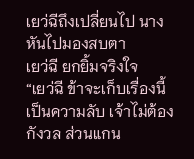เยว่ฉีถึงเปลี่ยนไป นางหันไปมองสบตา
เยว่ฉี ยกยิ้มจริงใจ
“เยว่ฉี ข้าจะเก็บเรื่องนี้เป็นความลับ เจ้าไม่ต้องกังวล ส่วนแกน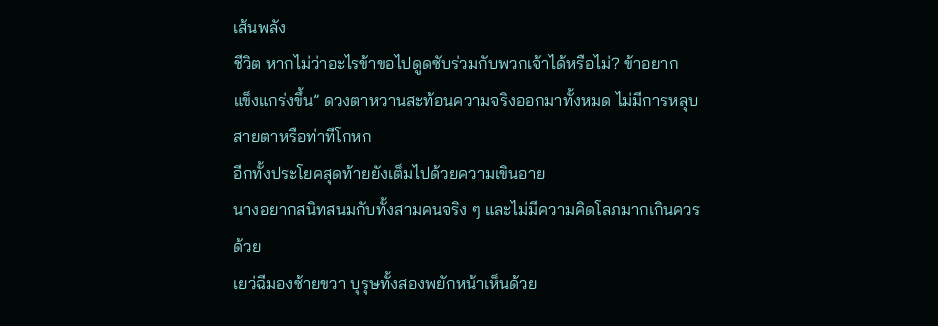เส้นพลัง
ชีวิต หากไม่ว่าอะไรข้าขอไปดูดซับร่วมกับพวกเจ้าได้หรือไม่? ข้าอยาก
แข็งแกร่งขึ้น” ดวงตาหวานสะท้อนความจริงออกมาทั้งหมด ไม่มีการหลุบ
สายตาหรือท่าทีโกหก
อีกทั้งประโยคสุดท้ายยังเต็มไปด้วยความเขินอาย
นางอยากสนิทสนมกับทั้งสามคนจริง ๆ และไม่มีความคิดโลภมากเกินควร
ด้วย
เยว่ฉีมองซ้ายขวา บุรุษทั้งสองพยักหน้าเห็นด้วย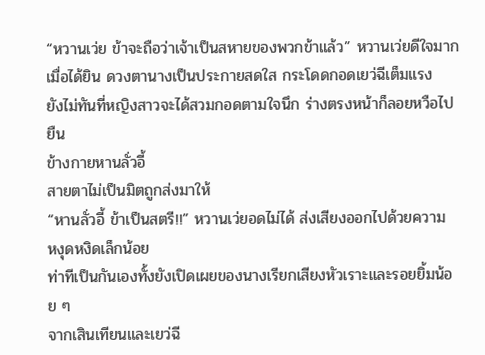“หวานเว่ย ข้าจะถือว่าเจ้าเป็นสหายของพวกข้าแล้ว” หวานเว่ยดีใจมาก
เมื่อได้ยิน ดวงตานางเป็นประกายสดใส กระโดดกอดเยว่ฉีเต็มแรง
ยังไม่ทันที่หญิงสาวจะได้สวมกอดตามใจนึก ร่างตรงหน้าก็ลอยหวือไปยืน
ข้างกายหานลั่วอี้
สายตาไม่เป็นมิตถูกส่งมาให้
“หานลั่วอี้ ข้าเป็นสตรี!!” หวานเว่ยอดไม่ได้ ส่งเสียงออกไปด้วยความ
หงุดหงิดเล็กน้อย
ท่าทีเป็นกันเองทั้งยังเปิดเผยของนางเรียกเสียงหัวเราะและรอยยิ้มน้อย ๆ
จากเสินเทียนและเยว่ฉี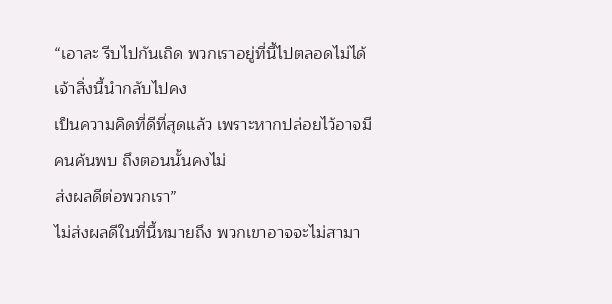“เอาละ รีบไปกันเถิด พวกเราอยู่ที่นี้ไปตลอดไม่ได้ เจ้าสิ่งนี้นำกลับไปคง
เป็นความคิดที่ดีที่สุดแล้ว เพราะหากปล่อยไว้อาจมีคนค้นพบ ถึงตอนนั้นคงไม่
ส่งผลดีต่อพวกเรา”
ไม่ส่งผลดีในที่นี้หมายถึง พวกเขาอาจจะไม่สามา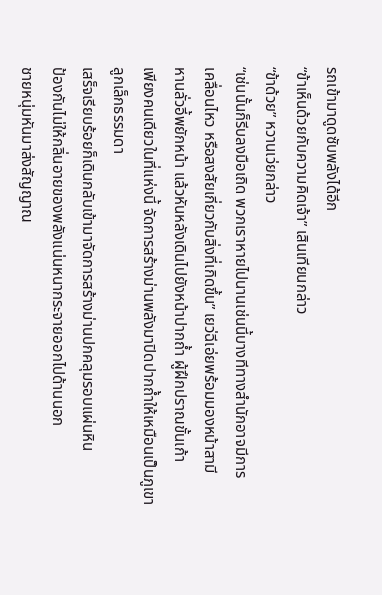รถเข้ามาดูดซับพลังได้อีก
“ข้าเห็นด้วยกับความคิดเจ้า” เสินเทียนกล่าว
“ข้าด้วย” หวานเว่ยกล่าว
“เช่นนั้นก็รีบลงมือเถิด พวกเราหายไปนานเช่นนี้บางทีทางสำนักอาจมีการ
เคลื่อนไหว หรือสงสัยเกี่ยวกับสิ่งที่เกิดขึ้น” เยว่ฉีเอ่ยพร้อมมองหน้าสามี
หานลั่วอี้พยักหน้า แล้วหันหลังเดินไปยังหน้าปากถ้ำ ผู้ฝึกปราณขั้นเก้า
เพียงคนเดียวในที่แห่งนี้ จัดการสร้างม่านพลังมาปิดปากถ้ำให้เหมือนเป็นภูเขา
ลูกเล็กธรรมดา
เสร็จเรียบร้อยก็เดินกลับเข้ามาจัดการสร้างม่านปกคลุมรอบแผ่นหิน
ป้องกันไม่ให้กลิ่นอายของพลังแน่นหนากระจายออกไปด้านนอก
ชายหนุ่มหันมาส่งสัญญาณ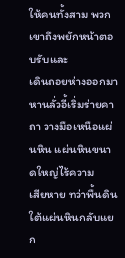ให้คนทั้งสาม พวกเขาถึงพยักหน้าตอบรับและ
เดินถอยห่างออกมา
หานลั่วอี้เริ่มร่ายคาถา วางมือเหนือแผ่นหิน แผ่นหินขนาดใหญ่ไร้ความ
เสียหาย ทว่าพื้นดินใต้แผ่นหินกลับแยก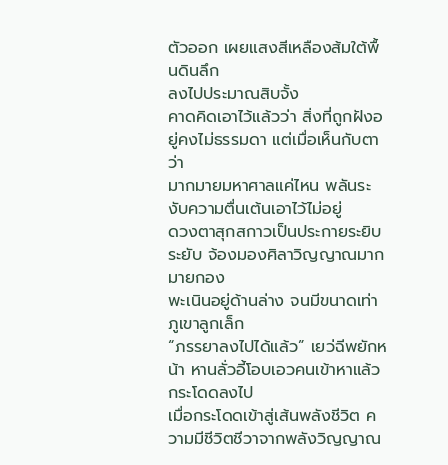ตัวออก เผยแสงสีเหลืองส้มใต้พื้นดินลึก
ลงไปประมาณสิบจั้ง
คาดคิดเอาไว้แล้วว่า สิ่งที่ถูกฝังอยู่คงไม่ธรรมดา แต่เมื่อเห็นกับตาว่า
มากมายมหาศาลแค่ไหน พลันระงับความตื่นเต้นเอาไว้ไม่อยู่
ดวงตาสุกสกาวเป็นประกายระยิบระยับ จ้องมองศิลาวิญญาณมากมายกอง
พะเนินอยู่ด้านล่าง จนมีขนาดเท่าภูเขาลูกเล็ก
“ภรรยาลงไปได้แล้ว” เยว่ฉีพยักหน้า หานลั่วอี้โอบเอวคนเข้าหาแล้ว
กระโดดลงไป
เมื่อกระโดดเข้าสู่เส้นพลังชีวิต ความมีชีวิตชีวาจากพลังวิญญาณ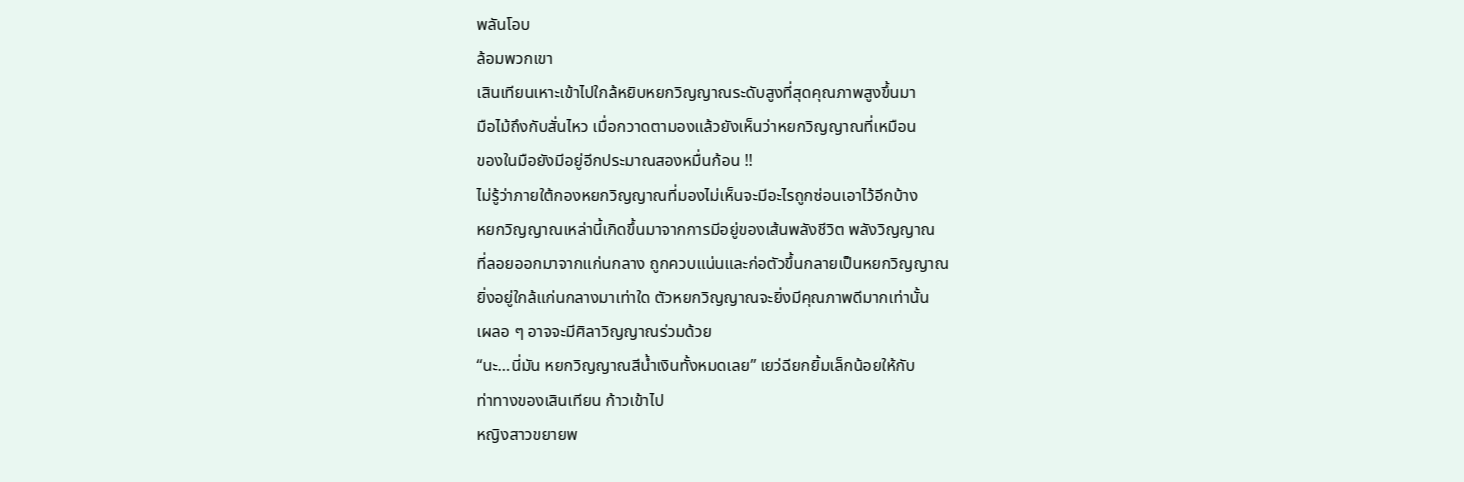พลันโอบ
ล้อมพวกเขา
เสินเทียนเหาะเข้าไปใกล้หยิบหยกวิญญาณระดับสูงที่สุดคุณภาพสูงขึ้นมา
มือไม้ถึงกับสั่นไหว เมื่อกวาดตามองแล้วยังเห็นว่าหยกวิญญาณที่เหมือน
ของในมือยังมีอยู่อีกประมาณสองหมื่นก้อน !!
ไม่รู้ว่าภายใต้กองหยกวิญญาณที่มองไม่เห็นจะมีอะไรถูกซ่อนเอาไว้อีกบ้าง
หยกวิญญาณเหล่านี้เกิดขึ้นมาจากการมีอยู่ของเส้นพลังชีวิต พลังวิญญาณ
ที่ลอยออกมาจากแก่นกลาง ถูกควบแน่นและก่อตัวขึ้นกลายเป็นหยกวิญญาณ
ยิ่งอยู่ใกล้แก่นกลางมาเท่าใด ตัวหยกวิญญาณจะยิ่งมีคุณภาพดีมากเท่านั้น
เผลอ ๆ อาจจะมีศิลาวิญญาณร่วมด้วย
“นะ…นี่มัน หยกวิญญาณสีน้ำเงินทั้งหมดเลย” เยว่ฉียกยิ้มเล็กน้อยให้กับ
ท่าทางของเสินเทียน ก้าวเข้าไป
หญิงสาวขยายพ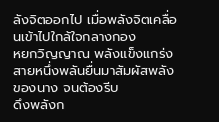ลังจิตออกไป เมื่อพลังจิตเคลื่อนเข้าไปใกล้ใจกลางกอง
หยกวิญญาณ พลังแข็งแกร่งสายหนึ่งพลันยื่นมาสัมผัสพลังของนาง จนต้องรีบ
ดึงพลังก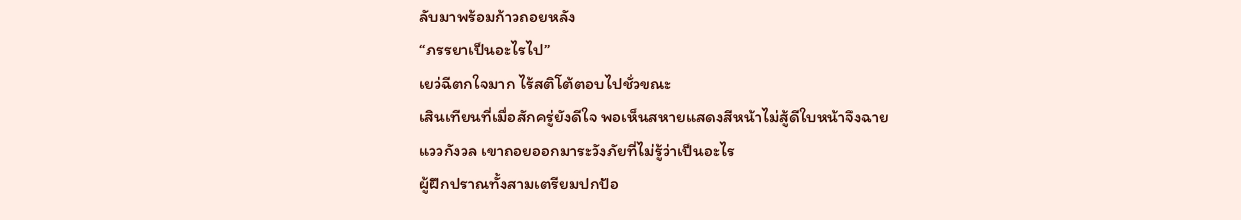ลับมาพร้อมก้าวถอยหลัง
“ภรรยาเป็นอะไรไป”
เยว่ฉีตกใจมาก ไร้สติโต้ตอบไปชั่วขณะ
เสินเทียนที่เมื่อสักครู่ยังดีใจ พอเห็นสหายแสดงสีหน้าไม่สู้ดีใบหน้าจึงฉาย
แววกังวล เขาถอยออกมาระวังภัยที่ไม่รู้ว่าเป็นอะไร
ผู้ฝึกปราณทั้งสามเตรียมปกป้อ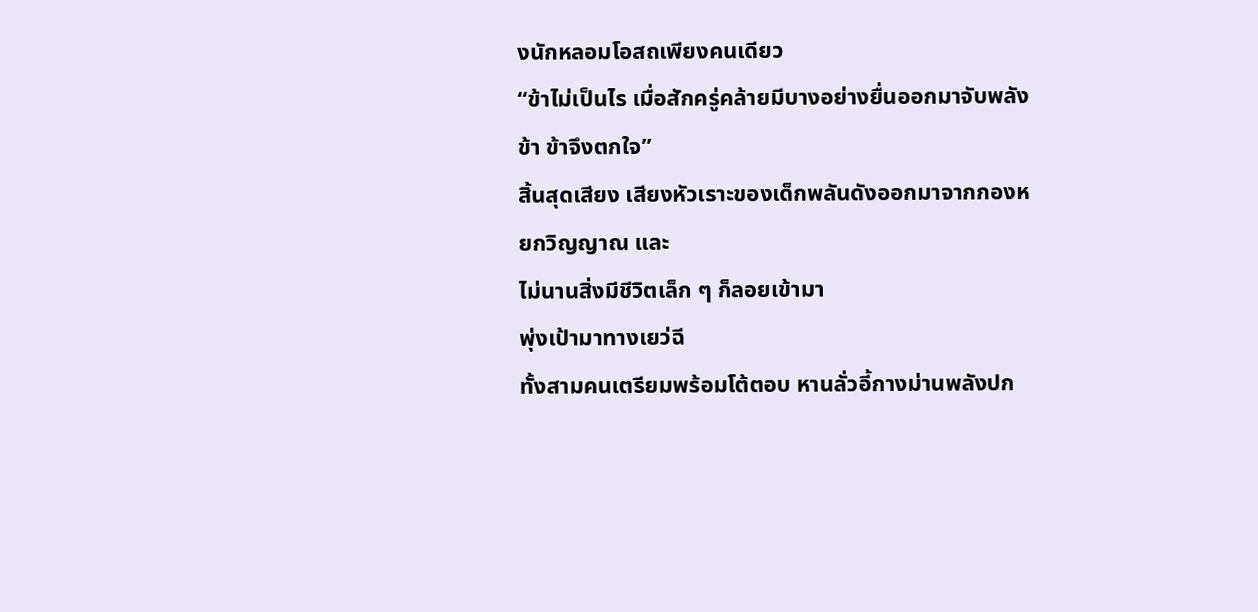งนักหลอมโอสถเพียงคนเดียว
“ข้าไม่เป็นไร เมื่อสักครู่คล้ายมีบางอย่างยื่นออกมาจับพลังข้า ข้าจึงตกใจ”
สิ้นสุดเสียง เสียงหัวเราะของเด็กพลันดังออกมาจากกองหยกวิญญาณ และ
ไม่นานสิ่งมีชีวิตเล็ก ๆ ก็ลอยเข้ามา
พุ่งเป้ามาทางเยว่ฉี
ทั้งสามคนเตรียมพร้อมโต้ตอบ หานลั่วอี้กางม่านพลังปก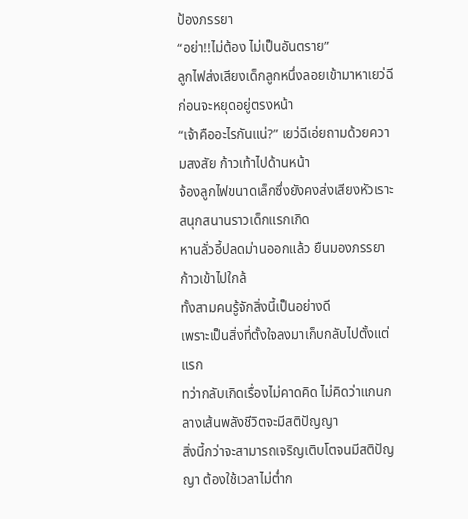ป้องภรรยา
“อย่า!!ไม่ต้อง ไม่เป็นอันตราย”
ลูกไฟส่งเสียงเด็กลูกหนึ่งลอยเข้ามาหาเยว่ฉี ก่อนจะหยุดอยู่ตรงหน้า
“เจ้าคืออะไรกันแน่?” เยว่ฉีเอ่ยถามด้วยความสงสัย ก้าวเท้าไปด้านหน้า
จ้องลูกไฟขนาดเล็กซึ่งยังคงส่งเสียงหัวเราะสนุกสนานราวเด็กแรกเกิด
หานลั่วอี้ปลดม่านออกแล้ว ยืนมองภรรยาก้าวเข้าไปใกล้
ทั้งสามคนรู้จักสิ่งนี้เป็นอย่างดี
เพราะเป็นสิ่งที่ตั้งใจลงมาเก็บกลับไปตั้งแต่แรก
ทว่ากลับเกิดเรื่องไม่คาดคิด ไม่คิดว่าแกนกลางเส้นพลังชีวิตจะมีสติปัญญา
สิ่งนี้กว่าจะสามารถเจริญเติบโตจนมีสติปัญญา ต้องใช้เวลาไม่ต่ำก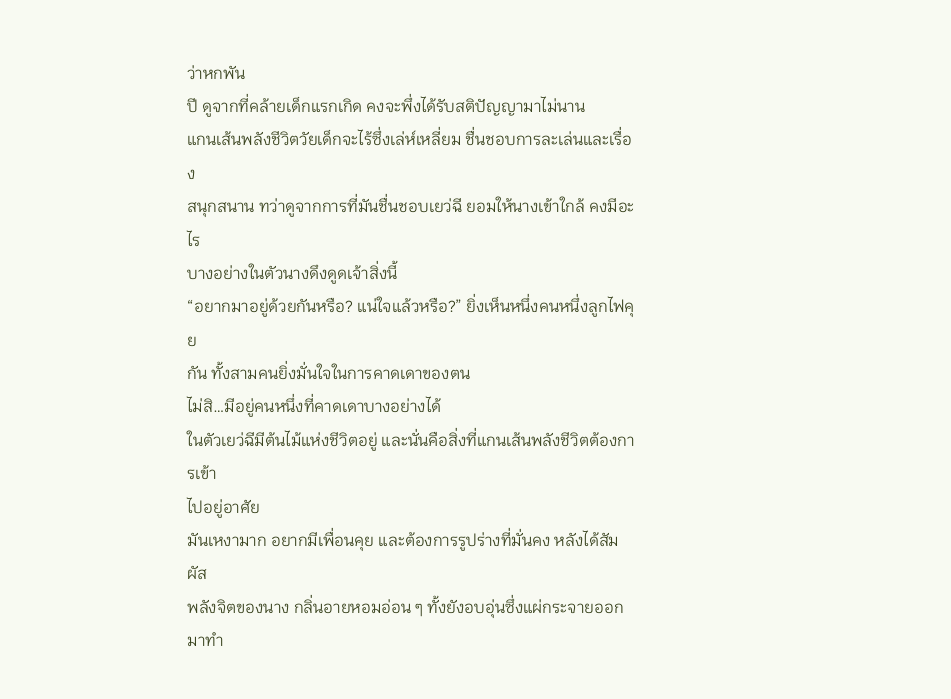ว่าหกพัน
ปี ดูจากที่คล้ายเด็กแรกเกิด คงจะพึ่งได้รับสติปัญญามาไม่นาน
แกนเส้นพลังชีวิตวัยเด็กจะไร้ซึ่งเล่ห์เหลี่ยม ชื่นชอบการละเล่นและเรื่อง
สนุกสนาน ทว่าดูจากการที่มันชื่นชอบเยว่ฉี ยอมให้นางเข้าใกล้ คงมีอะไร
บางอย่างในตัวนางดึงดูดเจ้าสิ่งนี้
“อยากมาอยู่ด้วยกันหรือ? แน่ใจแล้วหรือ?” ยิ่งเห็นหนึ่งคนหนึ่งลูกไฟคุย
กัน ทั้งสามคนยิ่งมั่นใจในการคาดเดาของตน
ไม่สิ…มีอยู่คนหนึ่งที่คาดเดาบางอย่างได้
ในตัวเยว่ฉีมีต้นไม้แห่งชีวิตอยู่ และนั่นคือสิ่งที่แกนเส้นพลังชีวิตต้องการเข้า
ไปอยู่อาศัย
มันเหงามาก อยากมีเพื่อนคุย และต้องการรูปร่างที่มั่นคง หลังได้สัมผัส
พลังจิตของนาง กลิ่นอายหอมอ่อน ๆ ทั้งยังอบอุ่นซึ่งแผ่กระจายออกมาทำ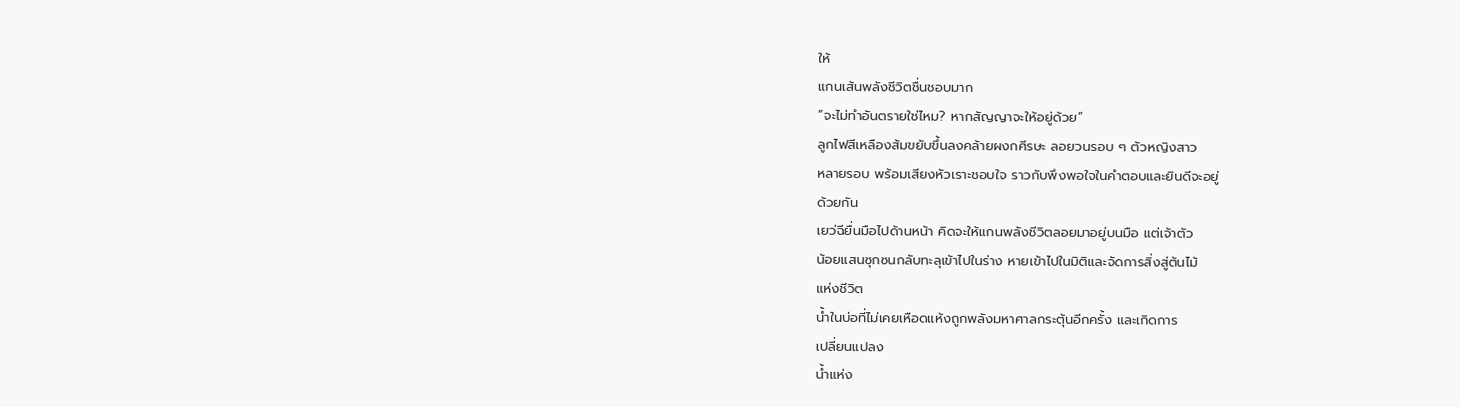ให้
แกนเส้นพลังชีวิตชื่นชอบมาก
“จะไม่ทำอันตรายใช่ไหม? หากสัญญาจะให้อยู่ด้วย”
ลูกไฟสีเหลืองส้มขยับขึ้นลงคล้ายผงกศีรษะ ลอยวนรอบ ๆ ตัวหญิงสาว
หลายรอบ พร้อมเสียงหัวเราะชอบใจ ราวกับพึงพอใจในคำตอบและยินดีจะอยู่
ด้วยกัน
เยว่ฉียื่นมือไปด้านหน้า คิดจะให้แกนพลังชีวิตลอยมาอยู่บนมือ แต่เจ้าตัว
น้อยแสนซุกซนกลับทะลุเข้าไปในร่าง หายเข้าไปในมิติและจัดการสิ่งสู่ต้นไม้
แห่งชีวิต
น้ำในบ่อที่ไม่เคยเหือดแห้งถูกพลังมหาศาลกระตุ้นอีกครั้ง และเกิดการ
เปลี่ยนแปลง
น้ำแห่ง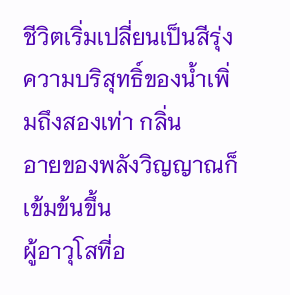ชีวิตเริ่มเปลี่ยนเป็นสีรุ่ง ความบริสุทธิ์ของน้ำเพิ่มถึงสองเท่า กลิ่น
อายของพลังวิญญาณก็เข้มข้นขึ้น
ผู้อาวุโสที่อ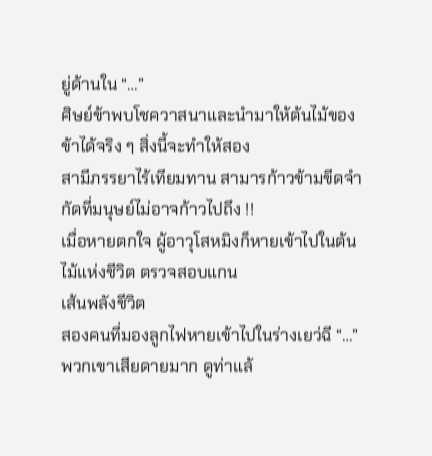ยู่ด้านใน “…”
ศิษย์ข้าพบโชควาสนาและนำมาให้ต้นไม้ของข้าได้จริง ๆ สิ่งนี้จะทำให้สอง
สามีภรรยาไร้เทียมทาน สามารก้าวข้ามขีดจำกัดที่มนุษย์ไม่อาจก้าวไปถึง !!
เมื่อหายตกใจ ผู้อาวุโสหมิงก็หายเข้าไปในต้นไม้แห่งชีวิต ตรวจสอบแกน
เส้นพลังชีวิต
สองคนที่มองลูกไฟหายเข้าไปในร่างเยว่ฉี “…”
พวกเขาเสียดายมาก ดูท่าแล้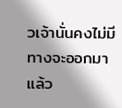วเจ้านั่นคงไม่มีทางจะออกมาแล้ว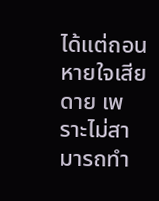ได้แต่ถอนหายใจเสียดาย เพราะไม่สามารถทำ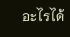อะไรได้